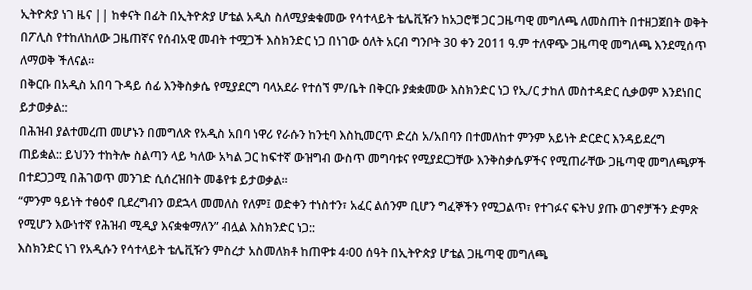ኢትዮጵያ ነገ ዜና || ከቀናት በፊት በኢትዮጵያ ሆቴል አዲስ ስለሚያቋቁመው የሳተላይት ቴሌቪዥን ከአጋሮቹ ጋር ጋዜጣዊ መግለጫ ለመስጠት በተዘጋጀበት ወቅት በፖሊስ የተከለከለው ጋዜጠኛና የሰብአዊ መብት ተሟጋች እስክንድር ነጋ በነገው ዕለት አርብ ግንቦት 30 ቀን 2011 ዓ.ም ተለዋጭ ጋዜጣዊ መግለጫ እንደሚሰጥ ለማወቅ ችለናል፡፡
በቅርቡ በአዲስ አበባ ጉዳይ ሰፊ እንቅስቃሴ የሚያደርግ ባላአደራ የተሰኘ ም/ቤት በቅርቡ ያቋቋመው እስክንድር ነጋ የኢ/ር ታከለ መስተዳድር ሲቃወም እንደነበር ይታወቃል::
በሕዝብ ያልተመረጠ መሆኑን በመግለጽ የአዲስ አበባ ነዋሪ የራሱን ከንቲባ እስኪመርጥ ድረስ አ/አበባን በተመለከተ ምንም አይነት ድርድር እንዳይደረግ ጠይቋል:: ይህንን ተከትሎ ስልጣን ላይ ካለው አካል ጋር ከፍተኛ ውዝግብ ውስጥ መግባቱና የሚያደርጋቸው እንቅስቃሴዎችና የሚጠራቸው ጋዜጣዊ መግለጫዎች በተደጋጋሚ በሕገወጥ መንገድ ሲሰረዝበት መቆየቱ ይታወቃል፡፡
“ምንም ዓይነት ተፅዕኖ ቢደረግብን ወደኋላ መመለስ የለም፤ ወድቀን ተነስተን፣ አፈር ልሰንም ቢሆን ግፈኞችን የሚጋልጥ፣ የተገፉና ፍትህ ያጡ ወገኖቻችን ድምጽ የሚሆን እውነተኛ የሕዝብ ሚዲያ እናቋቁማለን” ብሏል እስክንድር ነጋ::
እስክንድር ነገ የአዲሱን የሳተላይት ቴሌቪዥን ምስረታ አስመለክቶ ከጠዋቱ 4፡00 ሰዓት በኢትዮጵያ ሆቴል ጋዜጣዊ መግለጫ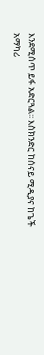እንደሚሰጥ ይፋ አድርጓል፡፡ እስክንድር ከሰናይ ሚዲያና ከጌች አማካሪ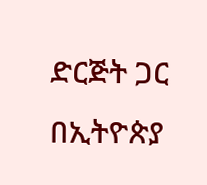ድርጅት ጋር በኢትዮጵያ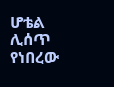ሆቴል ሊሰጥ የነበረው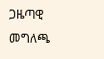ጋዜጣዊ መግለጫ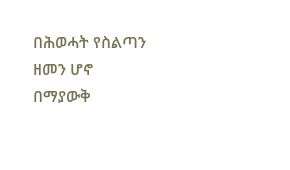በሕወሓት የስልጣን ዘመን ሆኖ በማያውቅ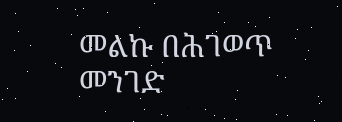መልኩ በሕገወጥ መንገድ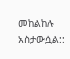መከልከሉ አስታውሷል::